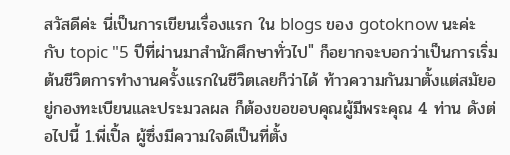สวัสดีค่ะ นี่เป็นการเขียนเรื่องแรก ใน blogs ของ gotoknow นะค่ะ กับ topic "5 ปีที่ผ่านมาสำนักศึกษาทั่วไป" ก็อยากจะบอกว่าเป็นการเริ่มต้นชีวิตการทำงานครั้งแรกในชีวิตเลยก็ว่าได้ ท้าวความกันมาตั้งแต่สมัยอยู่กองทะเบียนและประมวลผล ก็ต้องขอขอบคุณผู้มีพระคุณ 4 ท่าน ดังต่อไปนี้ 1.พี่เปิ้ล ผู้ซึ่งมีความใจดีเป็นที่ตั้ง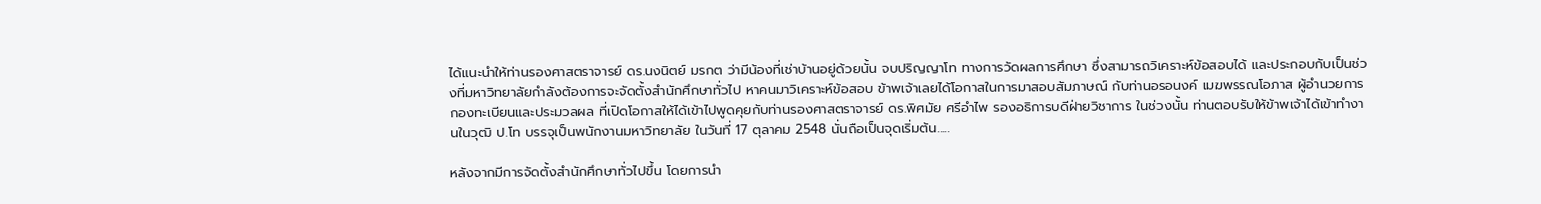ได้แนะนำให้ท่านรองศาสตราจารย์ ดร.นงนิตย์ มรกต ว่ามีน้องที่เช่าบ้านอยู่ด้วยนั้น จบปริญญาโท ทางการวัดผลการศึกษา ซึ่งสามารถวิเคราะห์ข้อสอบได้ และประกอบกับเป็นช่วงที่มหาวิทยาลัยกำลังต้องการจะจัดตั้งสำนักศึกษาทั่วไป หาคนมาวิเคราะห์ข้อสอบ ข้าพเจ้าเลยได้โอกาสในการมาสอบสัมภาษณ์ กับท่านอรอนงค์ เมฆพรรณโอภาส ผู้อำนวยการกองทะเบียนและประมวลผล ที่เปิดโอกาสให้ได้เข้าไปพูดคุยกับท่านรองศาสตราจารย์ ดร.พิศมัย ศรีอำไพ รองอธิการบดีฝ่ายวิชาการ ในช่วงนั้น ท่านตอบรับให้ข้าพเจ้าได้เข้าทำงานในวุฒิ ป.โท บรรจุเป็นพนักงานมหาวิทยาลัย ในวันที่ 17 ตุลาคม 2548 นั่นถือเป็นจุดเริ่มต้น.....

หลังจากมีการจัดตั้งสำนักศึกษาทั่วไปขึ้น โดยการนำ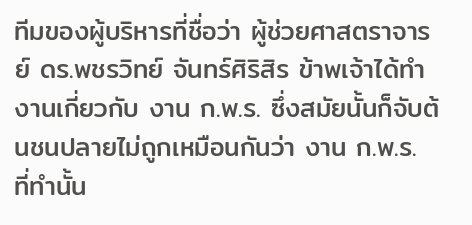ทีมของผู้บริหารที่ชื่อว่า ผู้ช่วยศาสตราจารย์ ดร.พชรวิทย์ จันทร์ศิริสิร ข้าพเจ้าได้ทำงานเกี่ยวกับ งาน ก.พ.ร. ซึ่งสมัยนั้นก็จับต้นชนปลายไม่ถูกเหมือนกันว่า งาน ก.พ.ร. ที่ทำนั้น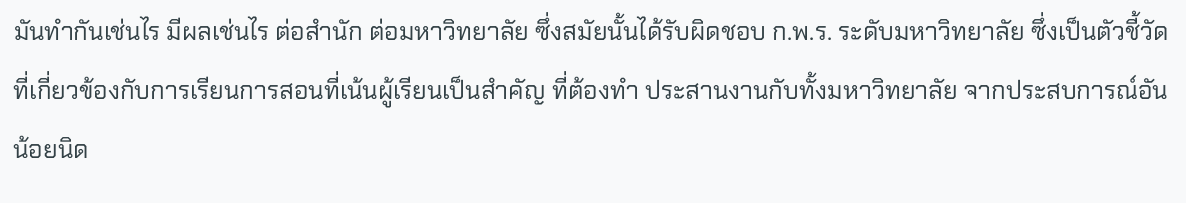มันทำกันเช่นไร มีผลเช่นไร ต่อสำนัก ต่อมหาวิทยาลัย ซึ่งสมัยนั้นได้รับผิดชอบ ก.พ.ร. ระดับมหาวิทยาลัย ซึ่งเป็นตัวชี้วัดที่เกี่ยวข้องกับการเรียนการสอนที่เน้นผู้เรียนเป็นสำคัญ ที่ต้องทำ ประสานงานกับทั้งมหาวิทยาลัย จากประสบการณ์อันน้อยนิด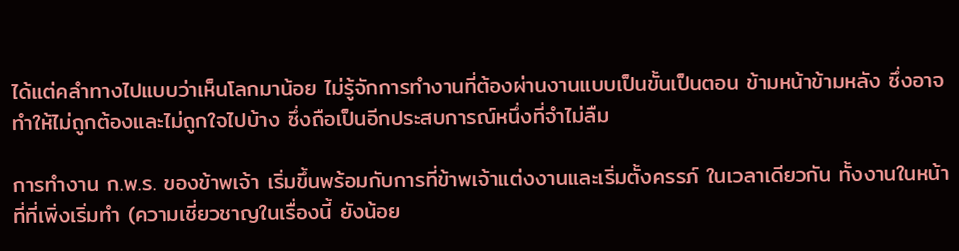ได้แต่คลำทางไปแบบว่าเห็นโลกมาน้อย ไม่รู้จักการทำงานที่ต้องผ่านงานแบบเป็นขั้นเป็นตอน ข้ามหน้าข้ามหลัง ซึ่งอาจทำให้ไม่ถูกต้องและไม่ถูกใจไปบ้าง ซึ่งถือเป็นอีกประสบการณ์หนึ่งที่จำไม่ลืม

การทำงาน ก.พ.ร. ของข้าพเจ้า เริ่มขึ้นพร้อมกับการที่ข้าพเจ้าแต่งงานและเริ่มตั้งครรภ์ ในเวลาเดียวกัน ทั้งงานในหน้าที่ที่เพิ่งเริ่มทำ (ความเชี่ยวชาญในเรื่องนี้ ยังน้อย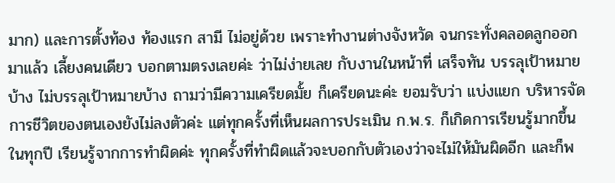มาก) และการตั้งท้อง ท้องแรก สามี ไม่อยู่ด้วย เพราะทำงานต่างจังหวัด จนกระทั่งคลอดลูกออกมาแล้ว เลี้ยงคนเดียว บอกตามตรงเลยค่ะ ว่าไม่ง่ายเลย กับงานในหน้าที่ เสร็จทัน บรรลุเป้าหมายบ้าง ไม่บรรลุเป้าหมายบ้าง ถามว่ามีความเครียดมั้ย ก็เครียดนะค่ะ ยอมรับว่า แบ่งแยก บริหารจัดการชีวิตของตนเองยังไม่ลงตัวค่ะ แต่ทุกครั้งที่เห็นผลการประเมิน ก.พ.ร. ก็เกิดการเรียนรู้มากขึ้นในทุกปี เรียนรู้จากการทำผิดค่ะ ทุกครั้งที่ทำผิดแล้วจะบอกกับตัวเองว่าจะไม่ให้มันผิดอีก และก็พ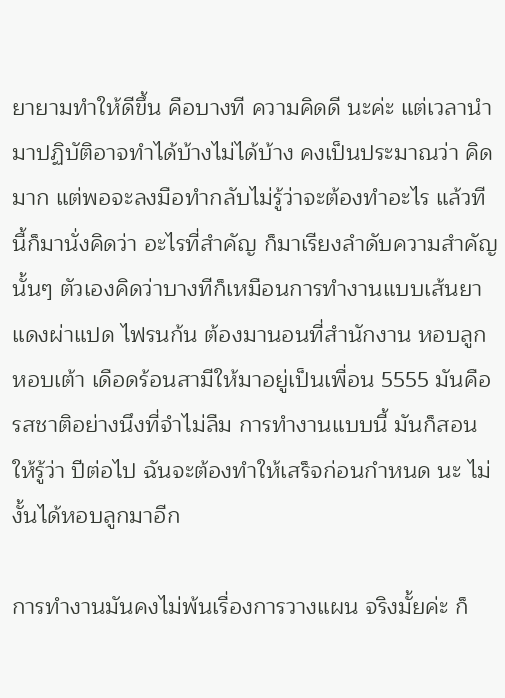ยายามทำให้ดีขึ้น คือบางที ความคิดดี นะค่ะ แต่เวลานำมาปฏิบัติอาจทำได้บ้างไม่ได้บ้าง คงเป็นประมาณว่า คิดมาก แต่พอจะลงมือทำกลับไม่รู้ว่าจะต้องทำอะไร แล้วทีนี้ก็มานั่งคิดว่า อะไรที่สำคัญ ก็มาเรียงลำดับความสำคัญนั้นๆ ตัวเองคิดว่าบางทีก็เหมือนการทำงานแบบเส้นยาแดงผ่าแปด ไฟรนก้น ต้องมานอนที่สำนักงาน หอบลูกหอบเต้า เดือดร้อนสามีให้มาอยู่เป็นเพื่อน 5555 มันคือรสชาติอย่างนึงที่จำไม่ลืม การทำงานแบบนี้ มันก็สอนให้รู้ว่า ปีต่อไป ฉันจะต้องทำให้เสร็จก่อนกำหนด นะ ไม่งั้นได้หอบลูกมาอีก

การทำงานมันคงไม่พ้นเรื่องการวางแผน จริงมั้ยค่ะ ก็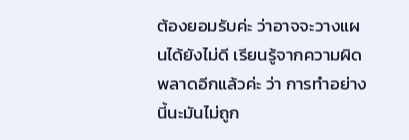ต้องยอมรับค่ะ ว่าอาจจะวางแผนได้ยังไม่ดี เรียนรู้จากความผิดพลาดอีกแล้วค่ะ ว่า การทำอย่างนี้นะมันไม่ถูก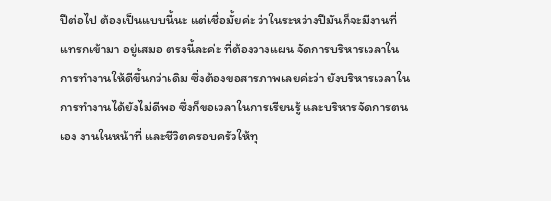ปีต่อไป ต้องเป็นแบบนี้นะ แต่เชื่อมั้ยค่ะ ว่าในระหว่างปีมันก็จะมีงานที่แทรกเข้ามา อยู่เสมอ ตรงนี้ละค่ะ ที่ต้องวางแผน จัดการบริหารเวลาในการทำงานให้ดีขึ้นกว่าเดิม ซึ่งต้องขอสารภาพเลยค่ะว่า ยังบริหารเวลาในการทำงานได้ยังไม่ดีพอ ซึ่งก็ขอเวลาในการเรียนรู้ และบริหารจัดการตนเอง งานในหน้าที่ และชีวิตครอบครัวให้ทุ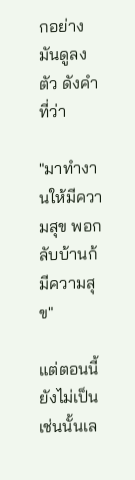กอย่างมันดูลงตัว ดังคำที่ว่า

"มาทำงานให้มีความสุข พอกลับบ้านก้มีความสุข"

แต่ตอนนี้ยังไม่เป็นเช่นนั้นเล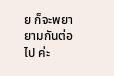ย ก็จะพยายามกันต่อไป ค่ะ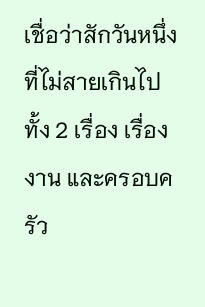เชื่อว่าสักวันหนึ่งที่ไม่สายเกินไป ทั้ง 2 เรื่อง เรื่อง งาน และครอบครัว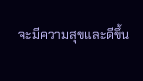จะมีความสุขและดีขึ้น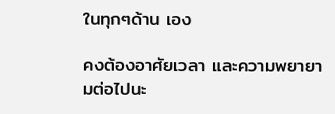ในทุกๆด้าน เอง

คงต้องอาศัยเวลา และความพยายามต่อไปนะ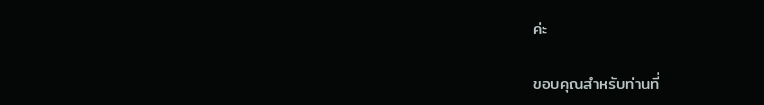ค่ะ

ขอบคุณสำหรับท่านที่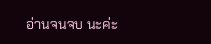อ่านจนจบ นะค่ะ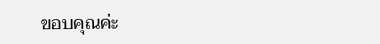ขอบคุณค่ะ